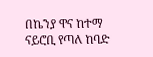በኬንያ ዋና ከተማ ናይሮቢ የጣለ ከባድ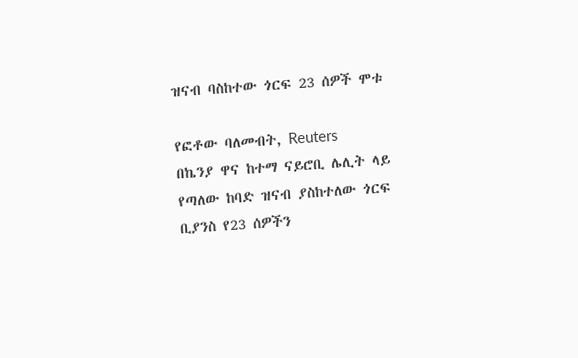ዝናብ ባስከተው ጎርፍ 23 ሰዎች ሞቱ

የፎቶው ባለመብት, Reuters
በኬንያ ዋና ከተማ ናይሮቢ ሌሊት ላይ የጣለው ከባድ ዝናብ ያስከተለው ጎርፍ ቢያንስ የ23 ሰዎችን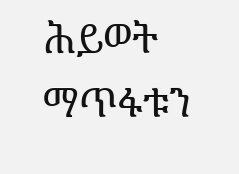ሕይወት ማጥፋቱን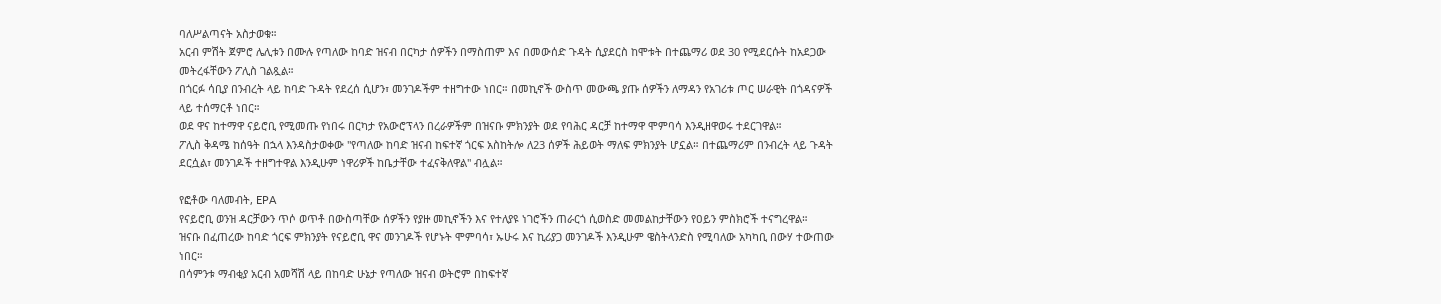ባለሥልጣናት አስታወቁ።
አርብ ምሽት ጀምሮ ሌሊቱን በሙሉ የጣለው ከባድ ዝናብ በርካታ ሰዎችን በማስጠም እና በመውሰድ ጉዳት ሲያደርስ ከሞቱት በተጨማሪ ወደ 30 የሚደርሱት ከአደጋው መትረፋቸውን ፖሊስ ገልጿል።
በጎርፉ ሳቢያ በንብረት ላይ ከባድ ጉዳት የደረሰ ሲሆን፣ መንገዶችም ተዘግተው ነበር። በመኪኖች ውስጥ መውጫ ያጡ ሰዎችን ለማዳን የአገሪቱ ጦር ሠራዊት በጎዳናዎች ላይ ተሰማርቶ ነበር።
ወደ ዋና ከተማዋ ናይሮቢ የሚመጡ የነበሩ በርካታ የአውሮፕላን በረራዎችም በዝናቡ ምክንያት ወደ የባሕር ዳርቻ ከተማዋ ሞምባሳ እንዲዘዋወሩ ተደርገዋል።
ፖሊስ ቅዳሜ ከሰዓት በኋላ እንዳስታወቀው "የጣለው ከባድ ዝናብ ከፍተኛ ጎርፍ አስከትሎ ለ23 ሰዎች ሕይወት ማለፍ ምክንያት ሆኗል። በተጨማሪም በንብረት ላይ ጉዳት ደርሷል፣ መንገዶች ተዘግተዋል እንዲሁም ነዋሪዎች ከቤታቸው ተፈናቅለዋል" ብሏል።

የፎቶው ባለመብት, EPA
የናይሮቢ ወንዝ ዳርቻውን ጥሶ ወጥቶ በውስጣቸው ሰዎችን የያዙ መኪኖችን እና የተለያዩ ነገሮችን ጠራርጎ ሲወስድ መመልከታቸውን የዐይን ምስክሮች ተናግረዋል።
ዝናቡ በፈጠረው ከባድ ጎርፍ ምክንያት የናይሮቢ ዋና መንገዶች የሆኑት ሞምባሳ፣ ኡሁሩ እና ኪሪያጋ መንገዶች እንዲሁም ዌስትላንድስ የሚባለው አካካቢ በውሃ ተውጠው ነበር።
በሳምንቱ ማብቂያ አርብ አመሻሽ ላይ በከባድ ሁኔታ የጣለው ዝናብ ወትሮም በከፍተኛ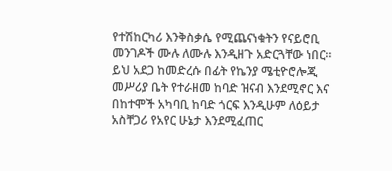የተሽከርካሪ እንቅስቃሴ የሚጨናነቁትን የናይሮቢ መንገዶች ሙሉ ለሙሉ እንዲዘጉ አድርጓቸው ነበር።
ይህ አደጋ ከመድረሱ በፊት የኬንያ ሜቲዮሮሎጂ መሥሪያ ቤት የተራዘመ ከባድ ዝናብ እንደሚኖር እና በከተሞች አካባቢ ከባድ ጎርፍ እንዲሁም ለዕይታ አስቸጋሪ የአየር ሁኔታ እንደሚፈጠር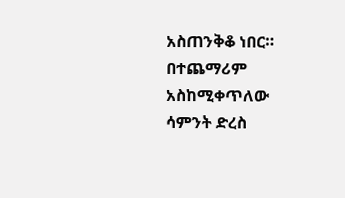አስጠንቅቆ ነበር።
በተጨማሪም አስከሚቀጥለው ሳምንት ድረስ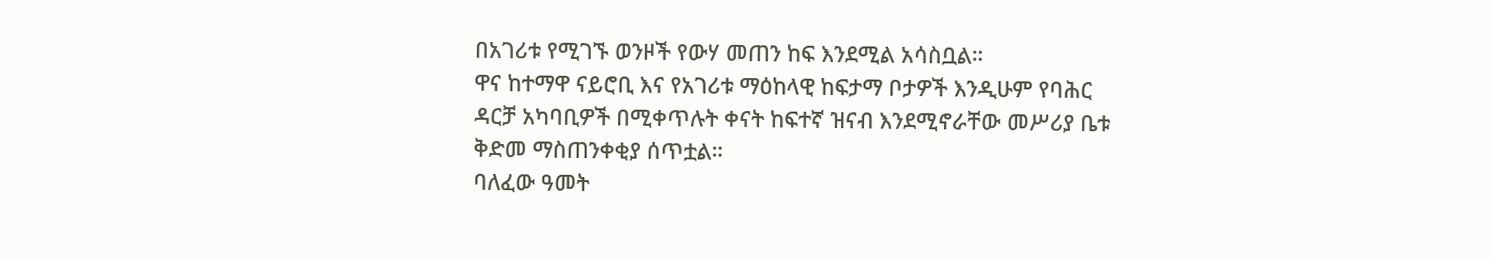በአገሪቱ የሚገኙ ወንዞች የውሃ መጠን ከፍ እንደሚል አሳስቧል።
ዋና ከተማዋ ናይሮቢ እና የአገሪቱ ማዕከላዊ ከፍታማ ቦታዎች እንዲሁም የባሕር ዳርቻ አካባቢዎች በሚቀጥሉት ቀናት ከፍተኛ ዝናብ እንደሚኖራቸው መሥሪያ ቤቱ ቅድመ ማስጠንቀቂያ ሰጥቷል።
ባለፈው ዓመት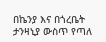በኬንያ እና በጎረቤት ታንዛኒያ ውስጥ የጣለ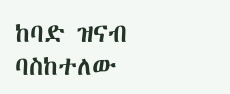ከባድ ዝናብ ባስከተለው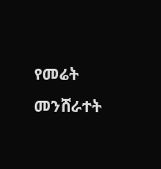የመሬት መንሸራተት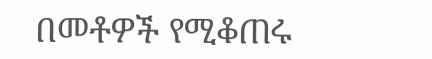በመቶዎች የሚቆጠሩ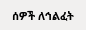ሰዎች ለኅልፈት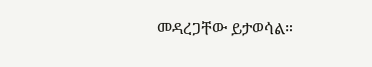መዳረጋቸው ይታወሳል።